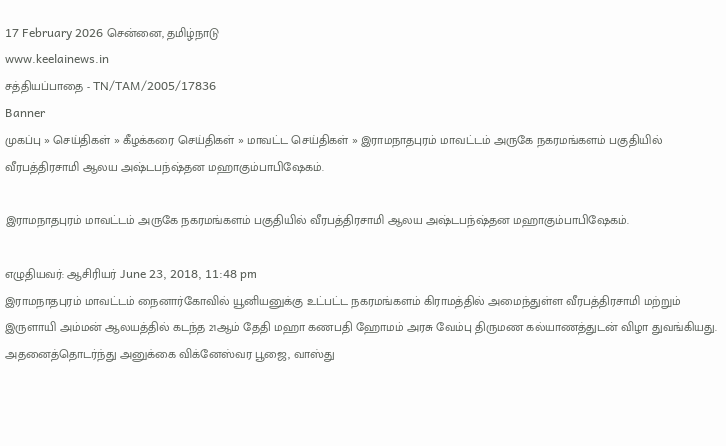17 February 2026 சென்னை, தமிழ்நாடு
www.keelainews.in
சத்தியப்பாதை - TN/TAM/2005/17836
Banner
முகப்பு » செய்திகள் » கீழக்கரை செய்திகள் » மாவட்ட செய்திகள் » இராமநாதபுரம் மாவட்டம் அருகே நகரமங்களம் பகுதியில் வீரபத்திரசாமி ஆலய அஷ்டபந்ஷ்தன மஹாகும்பாபிஷேகம்.

இராமநாதபுரம் மாவட்டம் அருகே நகரமங்களம் பகுதியில் வீரபத்திரசாமி ஆலய அஷ்டபந்ஷ்தன மஹாகும்பாபிஷேகம்.

எழுதியவர்: ஆசிரியர் June 23, 2018, 11:48 pm
இராமநாதபுரம் மாவட்டம் நைனார்கோவில் யூனியனுக்கு உட்பட்ட நகரமங்களம் கிராமத்தில் அமைந்துள்ள வீரபத்திரசாமி மற்றும் இருளாயி அம்மன் ஆலயத்தில் கடந்த 21ஆம் தேதி மஹா கணபதி ஹோமம் அரசு வேம்பு திருமண கல்யாணத்துடன் விழா துவங்கியது.
அதனைத்தொடர்ந்து அனுக்கை விக்னேஸ்வர பூஜை, வாஸ்து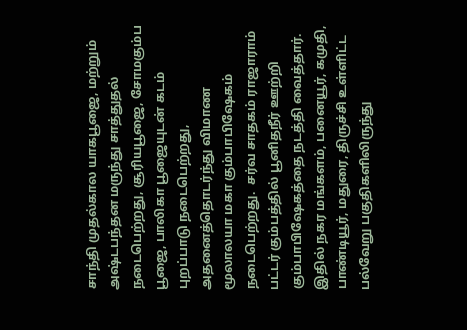சாந்தி முதல்கால யாகபூஜை, மற்றும் அஷ்டபந்தன மருந்து சாத்துதல் நடைபெற்றது, சூரியபூஜை, சோமகும்ப பூஜை, பாலிகா பூஜையுடன் கடம் புறப்பாடு நடைபெற்றது, அதனைத்தொடர்ந்து விமாண மூலாலயா மகா கும்பாபிஷேகம் நடைபெற்றது.  சர்வ சாதகம் ராஜாராம் பட்டர் கும்பத்தில் பூனிதநீர் ஊற்றி கும்பாபிஷேகத்தை நடத்தி வைத்தார்.
இதில் நகர மங்களம், பனையூர், கமுதி, பாண்டியூர், மதுரை, திருச்சி உள்ளிட்ட பல்வேறு பகுதிகளிலிருந்து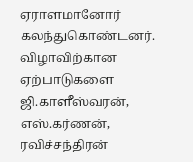ஏராளமானோர் கலந்துகொண்டனர். விழாவிற்கான ஏற்பாடுகளை ஜி.காளீஸ்வரன், எஸ்.கர்ணன், ரவிச்சந்திரன்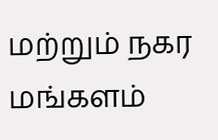மற்றும் நகர மங்களம்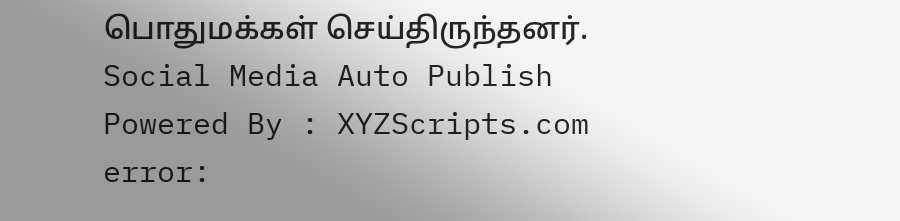பொதுமக்கள் செய்திருந்தனர்.
Social Media Auto Publish Powered By : XYZScripts.com
error: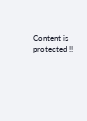Content is protected !!